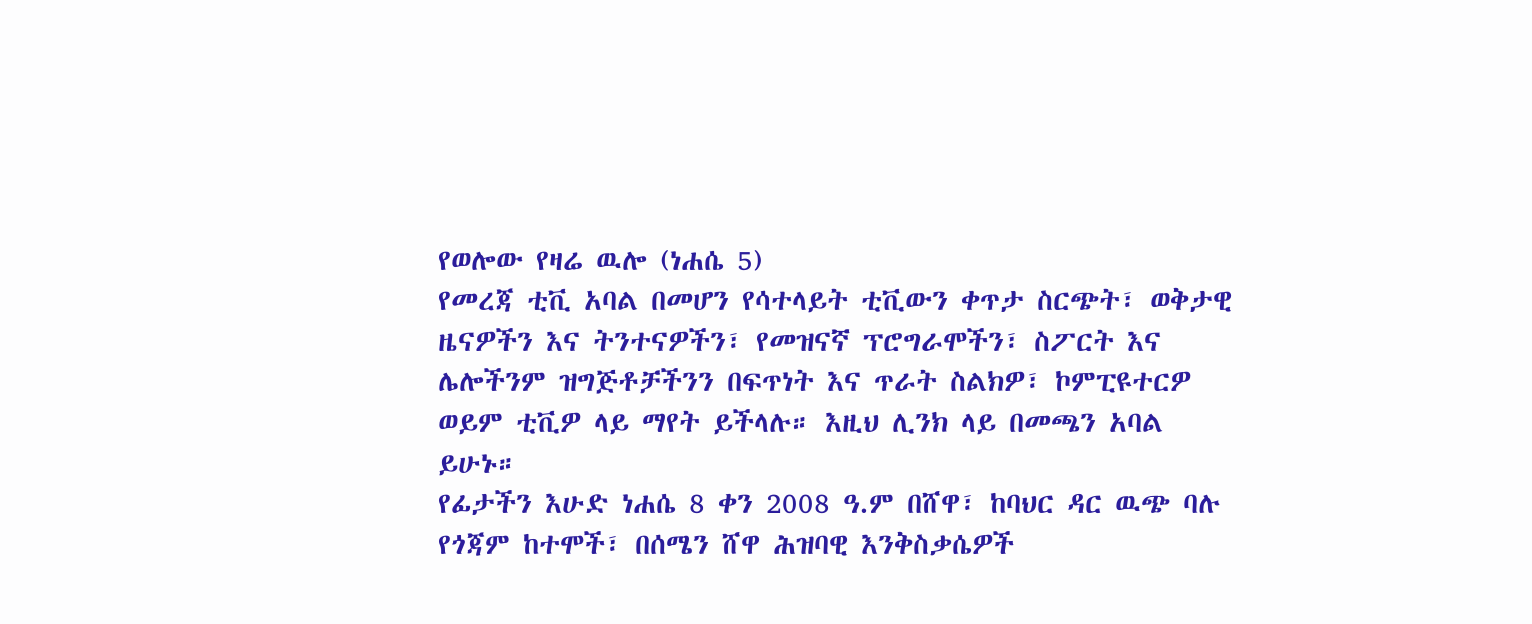የወሎው የዛሬ ዉሎ (ነሐሴ 5)
የመረጃ ቲቪ አባል በመሆን የሳተላይት ቲቪውን ቀጥታ ስርጭት፣ ወቅታዊ ዜናዎችን እና ትንተናዎችን፣ የመዝናኛ ፕሮግራሞችን፣ ስፖርት እና ሌሎችንም ዝግጅቶቻችንን በፍጥነት እና ጥራት ስልክዎ፣ ኮምፒዩተርዎ ወይም ቲቪዎ ላይ ማየት ይችላሉ። እዚህ ሊንክ ላይ በመጫን አባል ይሁኑ።
የፊታችን እሁድ ነሐሴ 8 ቀን 2008 ዓ.ም በሸዋ፣ ከባህር ዳር ዉጭ ባሉ የጎጃም ከተሞች፣ በሰሜን ሸዋ ሕዝባዊ እንቅስቃሴዎች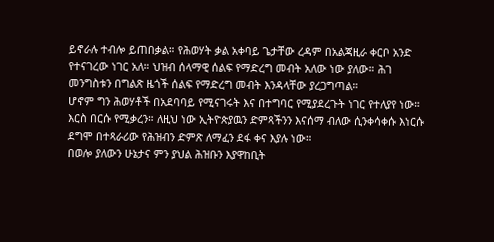ይኖራሉ ተብሎ ይጠበቃል። የሕወሃት ቃል አቀባይ ጌታቸው ረዳም በአልጃዚራ ቀርቦ አንድ የተናገረው ነገር አለ። ህዝብ ሰላማዊ ሰልፍ የማድረግ መብት አለው ነው ያለው። ሕገ መንግስቱን በግልጽ ዜጎች ሰልፍ የማድረግ መብት እንዳላቸው ያረጋግጣል።
ሆኖም ግን ሕወሃቶች በአደባባይ የሚናገሩት እና በተግባር የሚያደረጉት ነገር የተለያየ ነው። እርስ በርሱ የሚቃረን። ለዚህ ነው ኢትዮጵያዉን ድምጻችንን እናሰማ ብለው ሲንቀሳቀሱ እነርሱ ደግሞ በተጻራሪው የሕዝብን ድምጽ ለማፈን ደፋ ቀና እያሉ ነው።
በወሎ ያለውን ሁኔታና ምን ያህል ሕዝቡን እያዋከቢት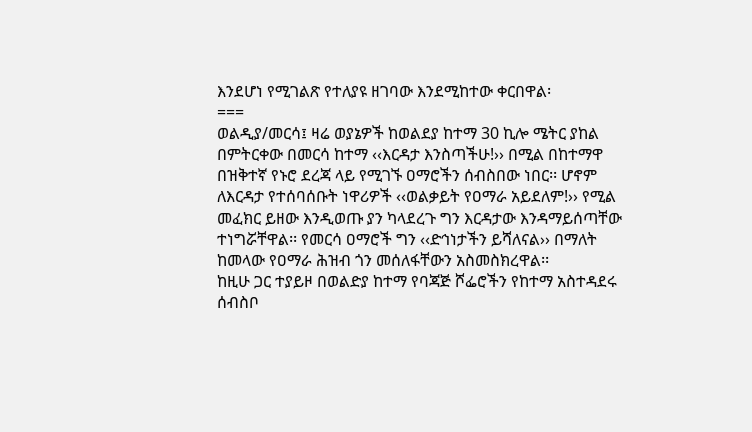እንደሆነ የሚገልጽ የተለያዩ ዘገባው እንደሚከተው ቀርበዋል፡
===
ወልዲያ/መርሳ፤ ዛሬ ወያኔዎች ከወልደያ ከተማ 30 ኪሎ ሜትር ያከል በምትርቀው በመርሳ ከተማ ‹‹እርዳታ እንስጣችሁ!›› በሚል በከተማዋ በዝቅተኛ የኑሮ ደረጃ ላይ የሚገኙ ዐማሮችን ሰብስበው ነበር፡፡ ሆኖም ለእርዳታ የተሰባሰቡት ነዋሪዎች ‹‹ወልቃይት የዐማራ አይደለም!›› የሚል መፈክር ይዘው እንዲወጡ ያን ካላደረጉ ግን እርዳታው እንዳማይሰጣቸው ተነግሯቸዋል፡፡ የመርሳ ዐማሮች ግን ‹‹ድኅነታችን ይሻለናል›› በማለት ከመላው የዐማራ ሕዝብ ጎን መሰለፋቸውን አስመስክረዋል፡፡
ከዚሁ ጋር ተያይዞ በወልድያ ከተማ የባጃጅ ሾፌሮችን የከተማ አስተዳደሩ ሰብስቦ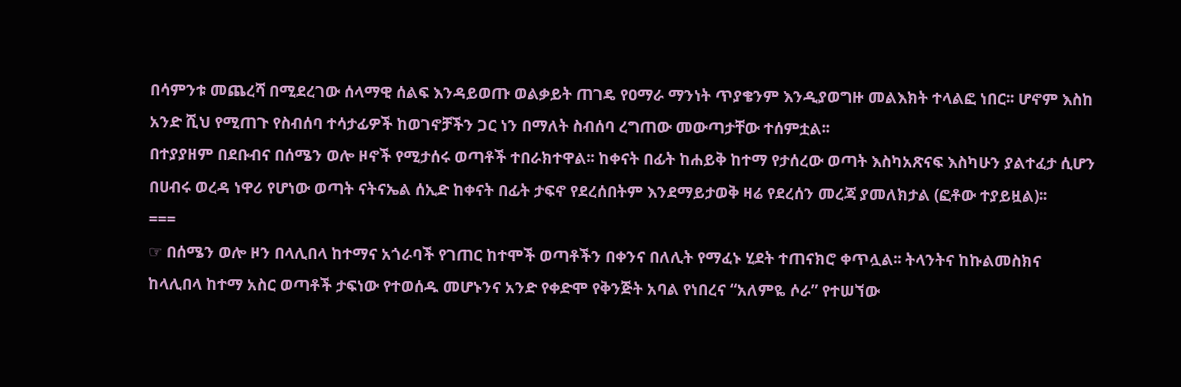በሳምንቱ መጨረሻ በሚደረገው ሰላማዊ ሰልፍ እንዳይወጡ ወልቃይት ጠገዴ የዐማራ ማንነት ጥያቄንም እንዲያወግዙ መልእክት ተላልፎ ነበር፡፡ ሆኖም እስከ አንድ ሺህ የሚጠጉ የስብሰባ ተሳታፊዎች ከወገኖቻችን ጋር ነን በማለት ስብሰባ ረግጠው መውጣታቸው ተሰምቷል፡፡
በተያያዘም በደቡብና በሰሜን ወሎ ዞኖች የሚታሰሩ ወጣቶች ተበራክተዋል፡፡ ከቀናት በፊት ከሐይቅ ከተማ የታሰረው ወጣት እስካአጽናፍ እስካሁን ያልተፈታ ሲሆን በሀብሩ ወረዳ ነዋሪ የሆነው ወጣት ናትናኤል ሰኢድ ከቀናት በፊት ታፍኖ የደረሰበትም እንደማይታወቅ ዛሬ የደረሰን መረጃ ያመለክታል (ፎቶው ተያይዟል)፡፡
===
☞ በሰሜን ወሎ ዞን በላሊበላ ከተማና አጎራባች የገጠር ከተሞች ወጣቶችን በቀንና በለሊት የማፈኑ ሂደት ተጠናክሮ ቀጥሏል፡፡ ትላንትና ከኩልመስክና ከላሊበላ ከተማ አስር ወጣቶች ታፍነው የተወሰዱ መሆኑንና አንድ የቀድሞ የቅንጅት አባል የነበረና “አለምዬ ሶራ” የተሠኘው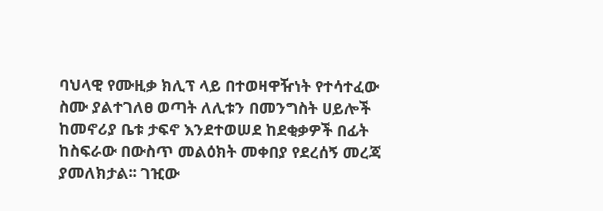ባህላዊ የሙዚቃ ክሊፕ ላይ በተወዛዋዥነት የተሳተፈው ስሙ ያልተገለፀ ወጣት ለሊቱን በመንግስት ሀይሎች ከመኖሪያ ቤቱ ታፍኖ እንደተወሠደ ከደቂቃዎች በፊት ከስፍራው በውስጥ መልዕክት መቀበያ የደረሰኝ መረጃ ያመለክታል፡፡ ገዢው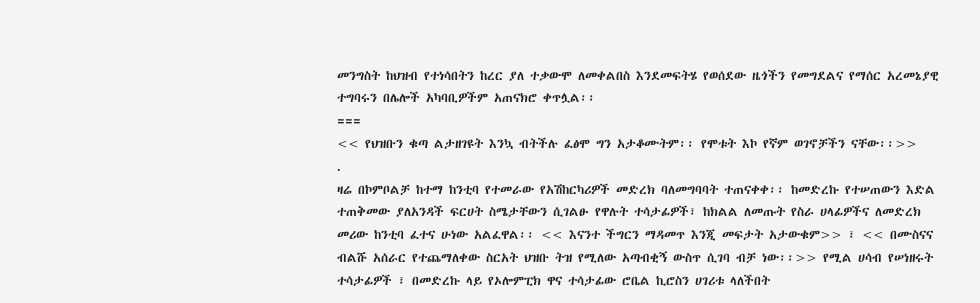መንግስት ከህዝብ የተነሳበትን ከረር ያለ ተቃውሞ ለመቀልበስ እንደመፍትሄ የወሰደው ዜጎችን የመግደልና የማሰር አረመኔያዊ ተግባሩን በሌሎች አካባቢዎችም አጠናክሮ ቀጥሏል፡፡
===
<< የህዝቡን ቁጣ ልታዘገዩት እንኳ ብትችሉ ፈፅሞ ግን አታቆሙትም፡፡ የሞቱት እኮ የኛም ወገኖቻችን ናቸው፡፡>>
.
ዛሬ በኮምቦልቻ ከተማ ከንቲባ የተመራው የአሽከርካሪዎች መድረክ ባለመግባባት ተጠናቀቀ፡፡ ከመድረኩ የተሠጠውን እድል ተጠቅመው ያለአንዳች ፍርሀት ስሜታቸውን ሲገልፁ የዋሉት ተሳታፊዎች፣ ከክልል ለመጡት የስራ ሀላፊዎችና ለመድረክ መሪው ከንቲባ ፈተና ሁነው አልፈዋል፡፡ << እናንተ ችግርን ማዳመጥ እንጂ መፍታት አታውቁም>> ፣ << በሙስናና ብልሹ አሰራር የተጨማለቀው ስርአት ህዝቡ ትዝ የሚለው አጣብቂኝ ውስጥ ሲገባ ብቻ ነው፡፡>> የሚል ሀሳብ የሠነዘሩት ተሳታፊዎች ፣ በመድረኩ ላይ የኦሎምፒክ ዋና ተሳታፊው ሮቤል ኪሮስን ሀገሪቱ ላለችበት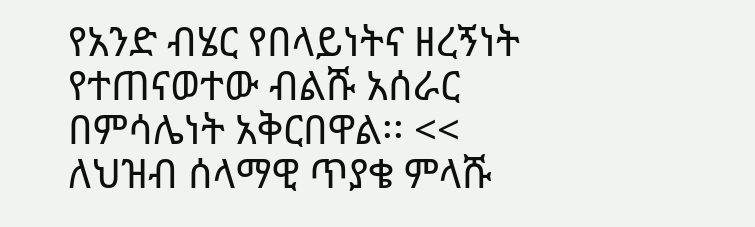የአንድ ብሄር የበላይነትና ዘረኝነት የተጠናወተው ብልሹ አሰራር በምሳሌነት አቅርበዋል፡፡ << ለህዝብ ሰላማዊ ጥያቄ ምላሹ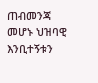ጠብመንጃ መሆኑ ህዝባዊ እንቢተኝቱን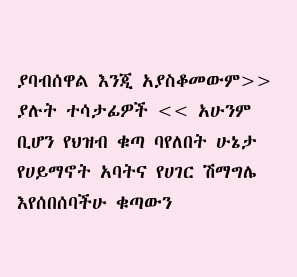ያባብሰዋል እንጂ አያስቆመውም>> ያሉት ተሳታፊዎች << አሁንም ቢሆን የህዝብ ቁጣ ባየለበት ሁኔታ የሀይማኖት አባትና የሀገር ሽማግሌ እየሰበሰባችሁ ቁጣውን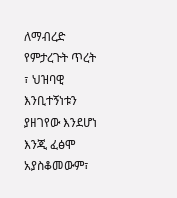ለማብረድ የምታረጉት ጥረት ፣ ህዝባዊ እንቢተኝነቱን ያዘገየው እንደሆነ እንጂ ፈፅሞ አያስቆመውም፣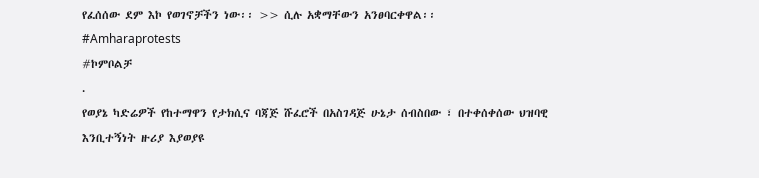የፈሰሰው ደም እኮ የወገኖቻችን ነው፡፡ >> ሲሉ አቋማቸውን አንፀባርቀዋል፡፡
#Amharaprotests
#ኮምቦልቻ
.
የወያኔ ካድሬዎች የከተማዋን የታክሲና ባጃጅ ሹፈሮች በአስገዳጅ ሁኔታ ሰብስበው ፣ በተቀሰቀሰው ህዝባዊ እንቢተኝነት ዙሪያ እያወያዩ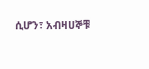ሲሆን፣ አብዛሀኞቹ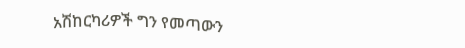አሽከርካሪዎች ግን የመጣውን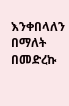እንቀበላለን በማለት በመድረኩ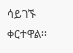ሳይገኙ ቀርተዋል፡፡